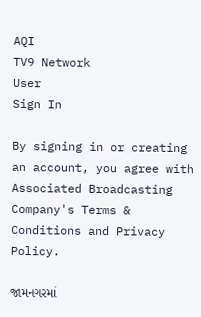AQI
TV9 Network
User
Sign In

By signing in or creating an account, you agree with Associated Broadcasting Company's Terms & Conditions and Privacy Policy.

જામનગરમાં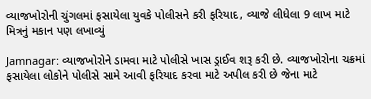વ્યાજખોરોની ચુંગલમાં ફસાયેલા યુવકે પોલીસને કરી ફરિયાદ, વ્યાજે લીધેલા 9 લાખ માટે મિત્રનું મકાન પણ લખાવ્યું

Jamnagar: વ્યાજખોરોને ડામવા માટે પોલીસે ખાસ ડ્રાઈવ શરૂ કરી છે. વ્યાજખોરોના ચક્રમાં ફસાયેલા લોકોને પોલીસે સામે આવી ફરિયાદ કરવા માટે અપીલ કરી છે જેના માટે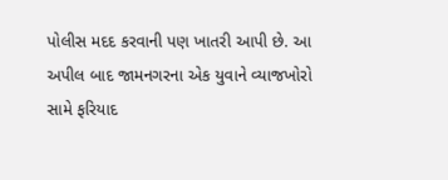પોલીસ મદદ કરવાની પણ ખાતરી આપી છે. આ અપીલ બાદ જામનગરના એક યુવાને વ્યાજખોરો સામે ફરિયાદ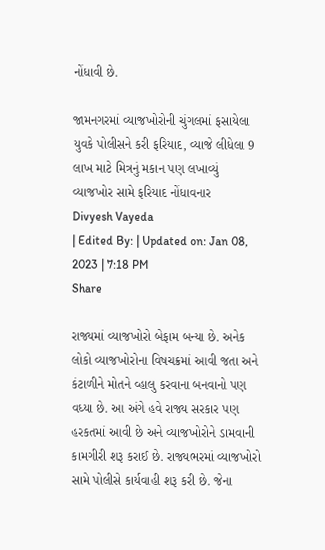નોંધાવી છે.

જામનગરમાં વ્યાજખોરોની ચુંગલમાં ફસાયેલા યુવકે પોલીસને કરી ફરિયાદ, વ્યાજે લીધેલા 9 લાખ માટે મિત્રનું મકાન પણ લખાવ્યું
વ્યાજખોર સામે ફરિયાદ નોંધાવનાર
Divyesh Vayeda
| Edited By: | Updated on: Jan 08, 2023 | 7:18 PM
Share

રાજ્યમાં વ્યાજખોરો બેફામ બન્યા છે. અનેક લોકો વ્યાજખોરોના વિષચક્રમાં આવી જતા અને કંટાળીને મોતને વ્હાલુ કરવાના બનવાનો પણ વધ્યા છે. આ અંગે હવે રાજ્ય સરકાર પણ હરકતમાં આવી છે અને વ્યાજખોરોને ડામવાની કામગીરી શરૂ કરાઈ છે. રાજ્યભરમાં વ્યાજખોરો સામે પોલીસે કાર્યવાહી શરૂ કરી છે. જેના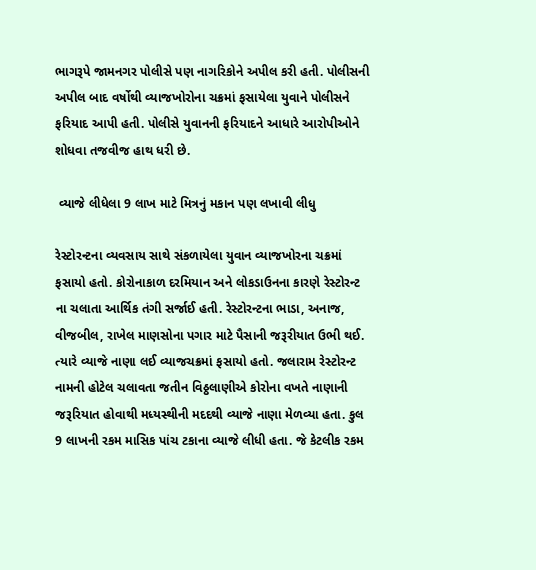ભાગરૂપે જામનગર પોલીસે પણ નાગરિકોને અપીલ કરી હતી. પોલીસની અપીલ બાદ વર્ષોથી વ્યાજખોરોના ચક્રમાં ફસાયેલા યુવાને પોલીસને ફરિયાદ આપી હતી. પોલીસે યુવાનની ફરિયાદને આધારે આરોપીઓને શોધવા તજવીજ હાથ ધરી છે.

 વ્યાજે લીધેલા 9 લાખ માટે મિત્રનું મકાન પણ લખાવી લીધુ

રેસ્ટોરન્ટના વ્યવસાય સાથે સંકળાયેલા યુવાન વ્યાજખોરના ચક્રમાં ફસાયો હતો. કોરોનાકાળ દરમિયાન અને લોકડાઉનના કારણે રેસ્ટોરન્ટ ના ચલાતા આર્થિક તંગી સર્જાઈ હતી. રેસ્ટોરન્ટના ભાડા, અનાજ, વીજબીલ, રાખેલ માણસોના પગાર માટે પૈસાની જરૂરીયાત ઉભી થઈ. ત્યારે વ્યાજે નાણા લઈ વ્યાજચક્રમાં ફસાયો હતો. જલારામ રેસ્ટોરન્ટ નામની હોટેલ ચલાવતા જતીન વિઠ્ઠલાણીએ કોરોના વખતે નાણાની જરૂરિયાત હોવાથી મધ્યસ્થીની મદદથી વ્યાજે નાણા મેળવ્યા હતા. કુલ 9 લાખની રકમ માસિક પાંચ ટકાના વ્યાજે લીધી હતા. જે કેટલીક રકમ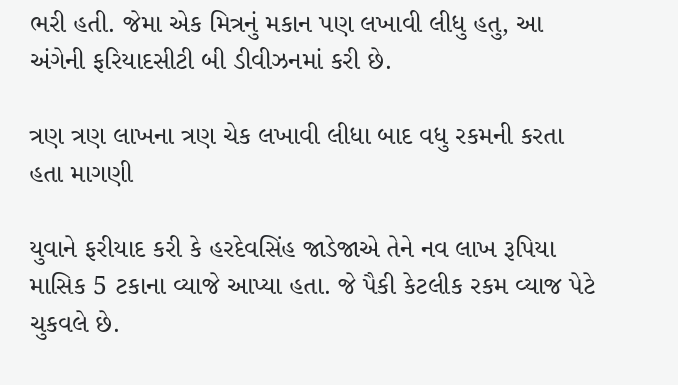ભરી હતી. જેમા એક મિત્રનું મકાન પણ લખાવી લીધુ હતુ, આ અંગેની ફરિયાદસીટી બી ડીવીઝનમાં કરી છે.

ત્રણ ત્રણ લાખના ત્રણ ચેક લખાવી લીધા બાદ વધુ રકમની કરતા હતા માગણી

યુવાને ફરીયાદ કરી કે હરદેવસિંહ જાડેજાએ તેને નવ લાખ રૂપિયા માસિક 5 ટકાના વ્યાજે આપ્યા હતા. જે પૈકી કેટલીક રકમ વ્યાજ પેટે ચુકવલે છે.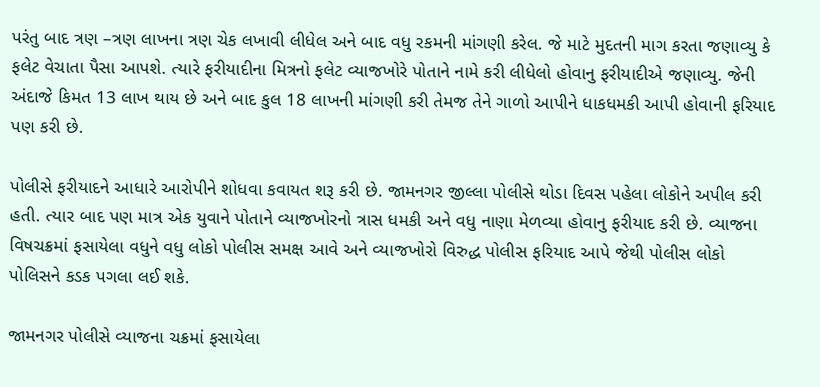પરંતુ બાદ ત્રણ –ત્રણ લાખના ત્રણ ચેક લખાવી લીધેલ અને બાદ વધુ રકમની માંગણી કરેલ. જે માટે મુદતની માગ કરતા જણાવ્યુ કે ફલેટ વેચાતા પૈસા આપશે. ત્યારે ફરીયાદીના મિત્રનો ફલેટ વ્યાજખોરે પોતાને નામે કરી લીધેલો હોવાનુ ફરીયાદીએ જણાવ્યુ. જેની અંદાજે કિમત 13 લાખ થાય છે અને બાદ કુલ 18 લાખની માંગણી કરી તેમજ તેને ગાળો આપીને ધાકધમકી આપી હોવાની ફરિયાદ પણ કરી છે.

પોલીસે ફરીયાદને આધારે આરોપીને શોધવા કવાયત શરૂ કરી છે. જામનગર જીલ્લા પોલીસે થોડા દિવસ પહેલા લોકોને અપીલ કરી હતી. ત્યાર બાદ પણ માત્ર એક યુવાને પોતાને વ્યાજખોરનો ત્રાસ ધમકી અને વધુ નાણા મેળવ્યા હોવાનુ ફરીયાદ કરી છે. વ્યાજના વિષચક્રમાં ફસાયેલા વધુને વધુ લોકો પોલીસ સમક્ષ આવે અને વ્યાજખોરો વિરુદ્ધ પોલીસ ફરિયાદ આપે જેથી પોલીસ લોકો પોલિસને કડક પગલા લઈ શકે.

જામનગર પોલીસે વ્યાજના ચક્રમાં ફસાયેલા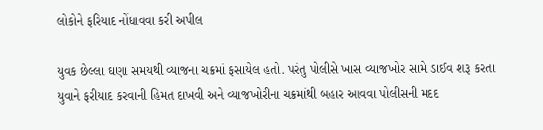લોકોને ફરિયાદ નોંધાવવા કરી અપીલ

યુવક છેલ્લા ઘણા સમયથી વ્યાજના ચક્રમાં ફસાયેલ હતો. પરંતુ પોલીસે ખાસ વ્યાજખોર સામે ડાઈવ શરૂ કરતા યુવાને ફરીયાદ કરવાની હિમત દાખવી અને વ્યાજખોરીના ચક્રમાંથી બહાર આવવા પોલીસની મદદ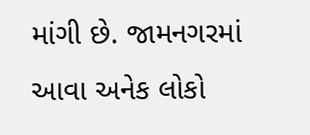માંગી છે. જામનગરમાં આવા અનેક લોકો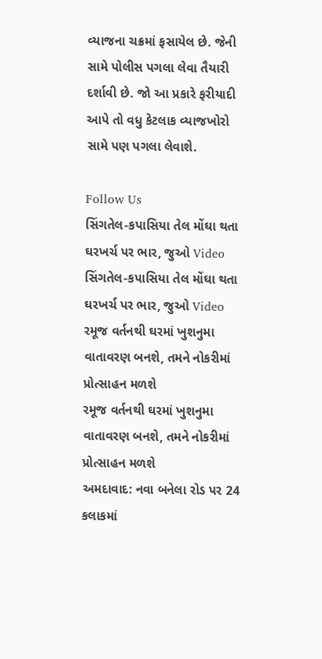વ્યાજના ચક્રમાં ફસાયેલ છે. જેની સામે પોલીસ પગલા લેવા તૈયારી દર્શાવી છે. જો આ પ્રકારે ફરીયાદી આપે તો વધુ કેટલાક વ્યાજખોરો સામે પણ પગલા લેવાશે.

Follow Us
સિંગતેલ-કપાસિયા તેલ મોંઘા થતા ઘરખર્ચ પર ભાર, જુઓ Video
સિંગતેલ-કપાસિયા તેલ મોંઘા થતા ઘરખર્ચ પર ભાર, જુઓ Video
રમૂજ વર્તનથી ઘરમાં ખુશનુમા વાતાવરણ બનશે, તમને નોકરીમાં પ્રોત્સાહન મળશે
રમૂજ વર્તનથી ઘરમાં ખુશનુમા વાતાવરણ બનશે, તમને નોકરીમાં પ્રોત્સાહન મળશે
અમદાવાદ: નવા બનેલા રોડ પર 24 કલાકમાં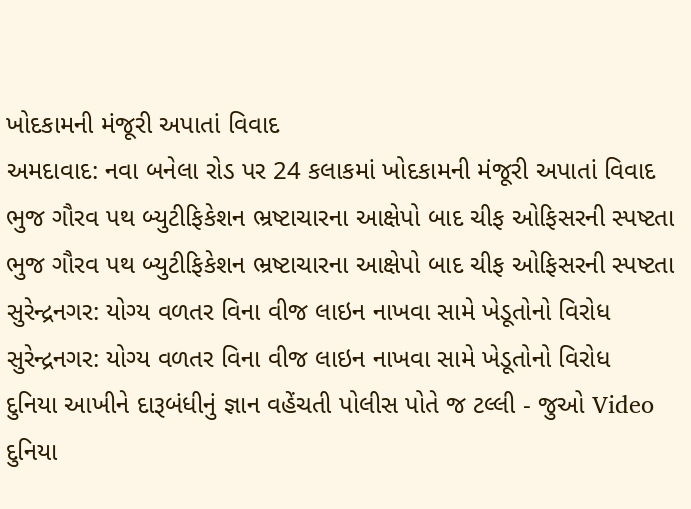ખોદકામની મંજૂરી અપાતાં વિવાદ
અમદાવાદ: નવા બનેલા રોડ પર 24 કલાકમાં ખોદકામની મંજૂરી અપાતાં વિવાદ
ભુજ ગૌરવ પથ બ્યુટીફિકેશન ભ્રષ્ટાચારના આક્ષેપો બાદ ચીફ ઓફિસરની સ્પષ્ટતા
ભુજ ગૌરવ પથ બ્યુટીફિકેશન ભ્રષ્ટાચારના આક્ષેપો બાદ ચીફ ઓફિસરની સ્પષ્ટતા
સુરેન્દ્રનગર: યોગ્ય વળતર વિના વીજ લાઇન નાખવા સામે ખેડૂતોનો વિરોધ
સુરેન્દ્રનગર: યોગ્ય વળતર વિના વીજ લાઇન નાખવા સામે ખેડૂતોનો વિરોધ
દુનિયા આખીને દારૂબંધીનું જ્ઞાન વહેંચતી પોલીસ પોતે જ ટલ્લી - જુઓ Video
દુનિયા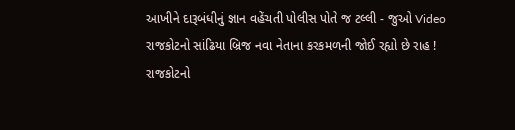આખીને દારૂબંધીનું જ્ઞાન વહેંચતી પોલીસ પોતે જ ટલ્લી - જુઓ Video
રાજકોટનો સાંઢિયા બ્રિજ નવા નેતાના કરકમળની જોઈ રહ્યો છે રાહ !
રાજકોટનો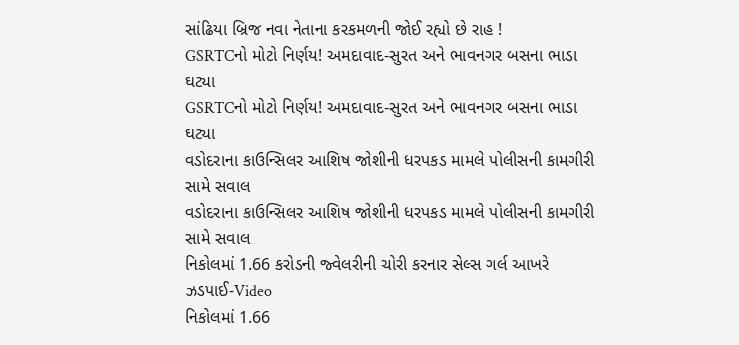સાંઢિયા બ્રિજ નવા નેતાના કરકમળની જોઈ રહ્યો છે રાહ !
GSRTCનો મોટો નિર્ણય! અમદાવાદ-સુરત અને ભાવનગર બસના ભાડા ઘટ્યા
GSRTCનો મોટો નિર્ણય! અમદાવાદ-સુરત અને ભાવનગર બસના ભાડા ઘટ્યા
વડોદરાના કાઉન્સિલર આશિષ જોશીની ધરપકડ મામલે પોલીસની કામગીરી સામે સવાલ
વડોદરાના કાઉન્સિલર આશિષ જોશીની ધરપકડ મામલે પોલીસની કામગીરી સામે સવાલ
નિકોલમાં 1.66 કરોડની જ્વેલરીની ચોરી કરનાર સેલ્સ ગર્લ આખરે ઝડપાઈ-Video
નિકોલમાં 1.66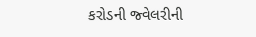કરોડની જ્વેલરીની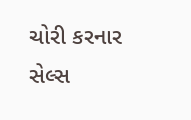ચોરી કરનાર સેલ્સ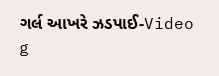ગર્લ આખરે ઝડપાઈ-Video
g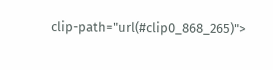clip-path="url(#clip0_868_265)">